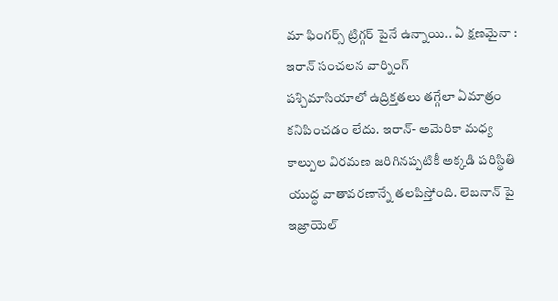మా ఫింగర్స్ ట్రిగ్గర్ పైనే ఉన్నాయి.. ఏ క్షణమైనా : ఇరాన్ సంచలన వార్నింగ్
పశ్చిమాసియాలో ఉద్రిక్తతలు తగ్గేలా ఏమాత్రం కనిపించడం లేదు. ఇరాన్- అమెరికా మధ్య కాల్పుల విరమణ జరిగినప్పటికీ అక్కడి పరిస్థితి యుద్ధ వాతావరణాన్నే తలపిస్తోంది. లెబనాన్ పై ఇజ్రాయెల్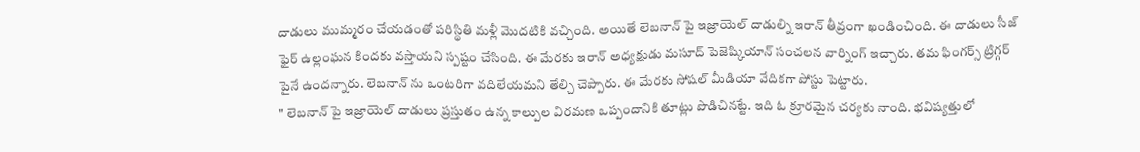దాడులు ముమ్మరం చేయడంతో పరిస్థితి మళ్లీ మొదటికి వచ్చింది. అయితే లెబనాన్ పై ఇజ్రాయెల్ దాడుల్ని ఇరాన్ తీవ్రంగా ఖండించింది. ఈ దాడులు సీజ్ ఫైర్ ఉల్లంఘన కిందకు వస్తాయని స్పష్టం చేసింది. ఈ మేరకు ఇరాన్ అధ్యక్షుడు మసూద్ పెజెష్కియాన్ సంచలన వార్నింగ్ ఇచ్చారు. తమ ఫింగర్స్ ట్రిగ్గర్ పైనే ఉందన్నారు. లెబనాన్ ను ఒంటరిగా వదిలేయమని తేల్చి చెప్పారు. ఈ మేరకు సోషల్ మీడియా వేదికగా పోస్టు పెట్టారు.
" లెబనాన్ పై ఇజ్రాయెల్ దాడులు ప్రస్తుతం ఉన్న కాల్పుల విరమణ ఒప్పందానికి తూట్లు పొడిచినట్టే. ఇది ఓ క్రూరమైన చర్యకు నాంది. భవిష్యత్తులో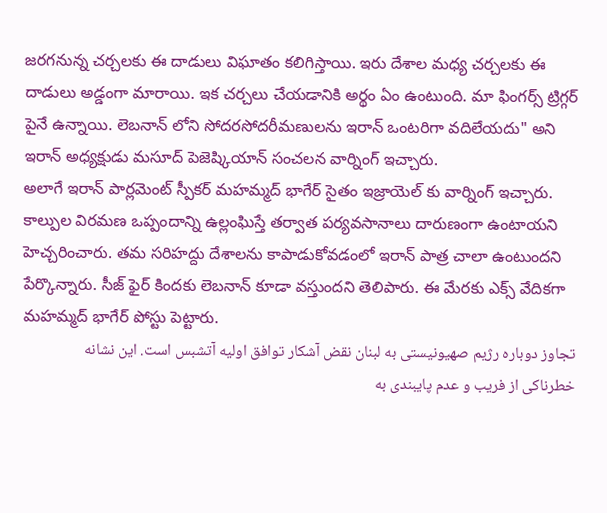జరగనున్న చర్చలకు ఈ దాడులు విఘాతం కలిగిస్తాయి. ఇరు దేశాల మధ్య చర్చలకు ఈ దాడులు అడ్డంగా మారాయి. ఇక చర్చలు చేయడానికి అర్థం ఏం ఉంటుంది. మా ఫింగర్స్ ట్రిగ్గర్ పైనే ఉన్నాయి. లెబనాన్ లోని సోదరసోదరీమణులను ఇరాన్ ఒంటరిగా వదిలేయదు" అని ఇరాన్ అధ్యక్షుడు మసూద్ పెజెష్కియాన్ సంచలన వార్నింగ్ ఇచ్చారు.
అలాగే ఇరాన్ పార్లమెంట్ స్పీకర్ మహమ్మద్ భాగేర్ సైతం ఇజ్రాయెల్ కు వార్నింగ్ ఇచ్చారు. కాల్పుల విరమణ ఒప్పందాన్ని ఉల్లంఘిస్తే తర్వాత పర్యవసానాలు దారుణంగా ఉంటాయని హెచ్చరించారు. తమ సరిహద్దు దేశాలను కాపాడుకోవడంలో ఇరాన్ పాత్ర చాలా ఉంటుందని పేర్కొన్నారు. సీజ్ ఫైర్ కిందకు లెబనాన్ కూడా వస్తుందని తెలిపారు. ఈ మేరకు ఎక్స్ వేదికగా మహమ్మద్ భాగేర్ పోస్టు పెట్టారు.
تجاوز دوباره رژیم صهیونیستی به لبنان نقض آشکار توافق اولیه آتشبس است. این نشانه خطرناکی از فریب و عدم پایبندی به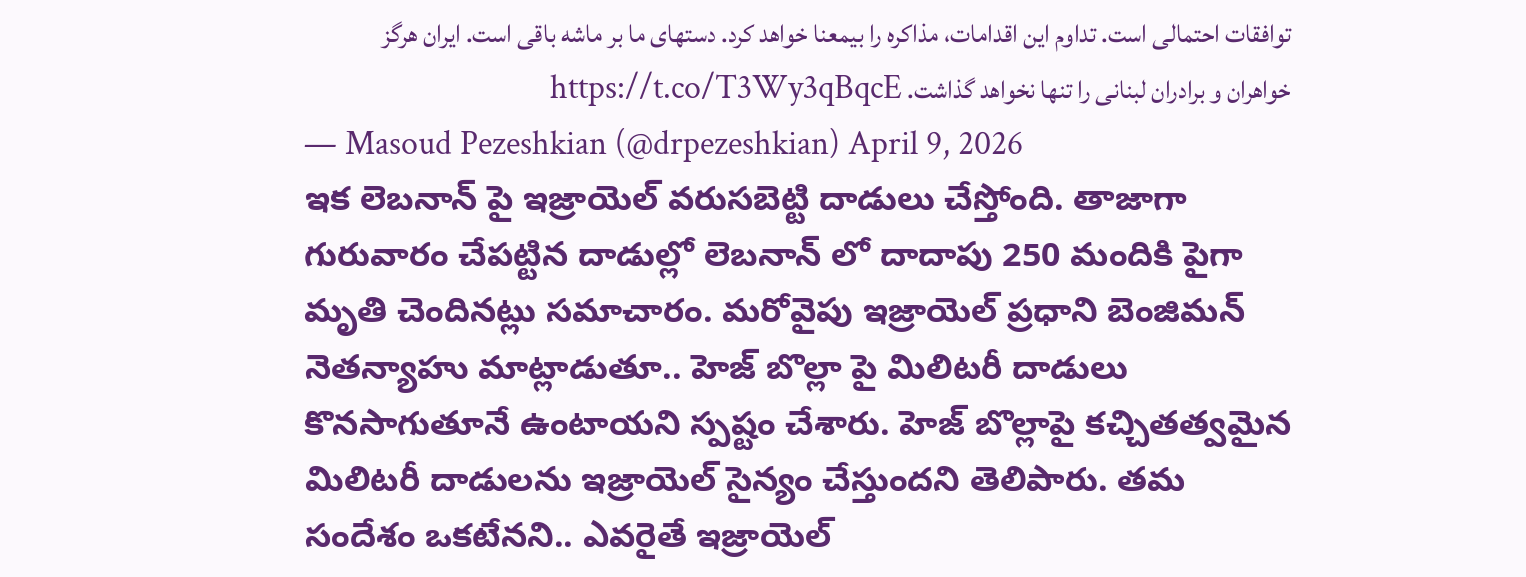توافقات احتمالی است. تداوم این اقدامات، مذاکره را بیمعنا خواهد کرد. دستهای ما بر ماشه باقی است. ایران هرگز خواهران و برادران لبنانی را تنها نخواهد گذاشت. https://t.co/T3Wy3qBqcE
— Masoud Pezeshkian (@drpezeshkian) April 9, 2026
ఇక లెబనాన్ పై ఇజ్రాయెల్ వరుసబెట్టి దాడులు చేస్తోంది. తాజాగా గురువారం చేపట్టిన దాడుల్లో లెబనాన్ లో దాదాపు 250 మందికి పైగా మృతి చెందినట్లు సమాచారం. మరోవైపు ఇజ్రాయెల్ ప్రధాని బెంజిమన్ నెతన్యాహు మాట్లాడుతూ.. హెజ్ బొల్లా పై మిలిటరీ దాడులు కొనసాగుతూనే ఉంటాయని స్పష్టం చేశారు. హెజ్ బొల్లాపై కచ్చితత్వమైన మిలిటరీ దాడులను ఇజ్రాయెల్ సైన్యం చేస్తుందని తెలిపారు. తమ సందేశం ఒకటేనని.. ఎవరైతే ఇజ్రాయెల్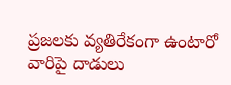ప్రజలకు వ్యతిరేకంగా ఉంటారో వారిపై దాడులు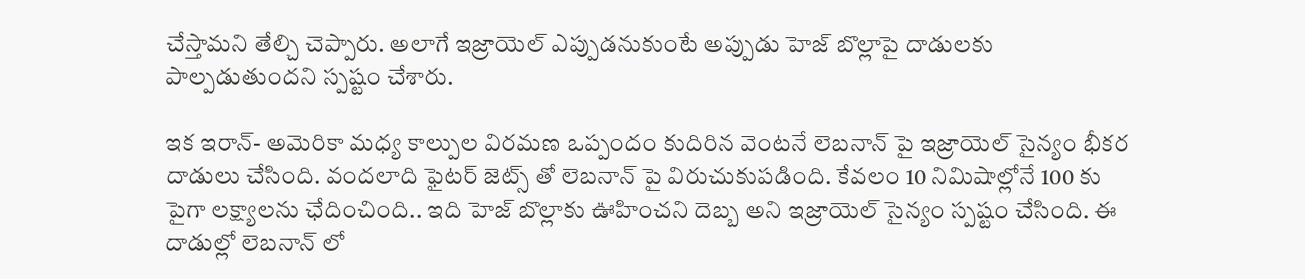చేస్తామని తేల్చి చెప్పారు. అలాగే ఇజ్రాయెల్ ఎప్పుడనుకుంటే అప్పుడు హెజ్ బొల్లాపై దాడులకు పాల్పడుతుందని స్పష్టం చేశారు.

ఇక ఇరాన్- అమెరికా మధ్య కాల్పుల విరమణ ఒప్పందం కుదిరిన వెంటనే లెబనాన్ పై ఇజ్రాయెల్ సైన్యం భీకర దాడులు చేసింది. వందలాది ఫైటర్ జెట్స్ తో లెబనాన్ పై విరుచుకుపడింది. కేవలం 10 నిమిషాల్లోనే 100 కు పైగా లక్ష్యాలను ఛేదించింది.. ఇది హెజ్ బొల్లాకు ఊహించని దెబ్బ అని ఇజ్రాయెల్ సైన్యం స్పష్టం చేసింది. ఈ దాడుల్లో లెబనాన్ లో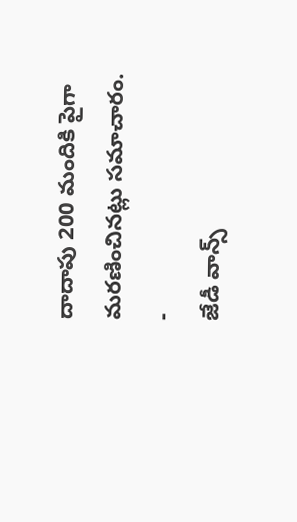దాదాపు 200 మందికి పైగా మరణించినట్లు సమాచారం.
-
జేడీ వాన్స్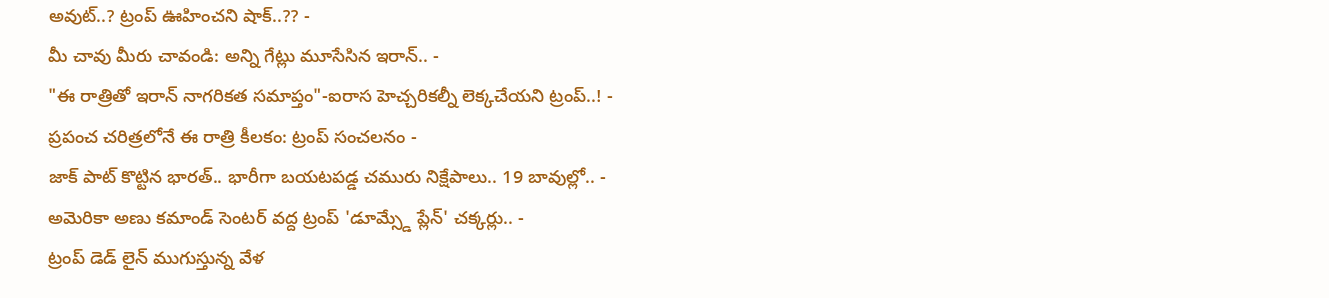అవుట్..? ట్రంప్ ఊహించని షాక్..?? -
మీ చావు మీరు చావండి: అన్ని గేట్లు మూసేసిన ఇరాన్.. -
"ఈ రాత్రితో ఇరాన్ నాగరికత సమాప్తం"-ఐరాస హెచ్చరికల్నీ లెక్కచేయని ట్రంప్..! -
ప్రపంచ చరిత్రలోనే ఈ రాత్రి కీలకం: ట్రంప్ సంచలనం -
జాక్ పాట్ కొట్టిన భారత్.. భారీగా బయటపడ్డ చమురు నిక్షేపాలు.. 19 బావుల్లో.. -
అమెరికా అణు కమాండ్ సెంటర్ వద్ద ట్రంప్ 'డూమ్స్డే ప్లేన్' చక్కర్లు.. -
ట్రంప్ డెడ్ లైన్ ముగుస్తున్న వేళ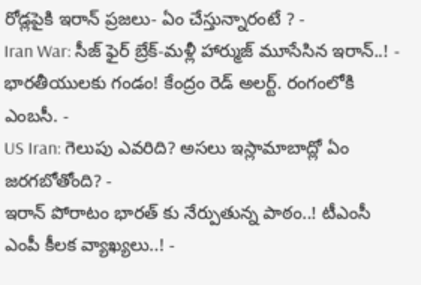రోడ్లపైకి ఇరాన్ ప్రజలు- ఏం చేస్తున్నారంటే ? -
Iran War: సీజ్ ఫైర్ బ్రేక్-మళ్లీ హార్ముజ్ మూసేసిన ఇరాన్..! -
భారతీయులకు గండం! కేంద్రం రెడ్ అలర్ట్. రంగంలోకి ఎంబసీ. -
US Iran: గెలుపు ఎవరిది? అసలు ఇస్లామాబాద్లో ఏం జరగబోతోంది? -
ఇరాన్ పోరాటం భారత్ కు నేర్పుతున్న పాఠం..! టీఎంసీ ఎంపీ కీలక వ్యాఖ్యలు..! -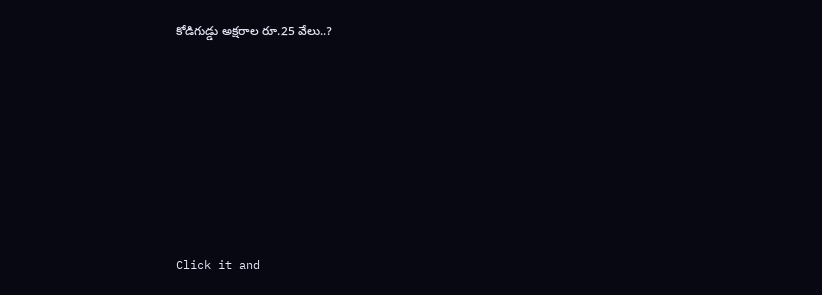కోడిగుడ్డు అక్షరాల రూ.25 వేలు..?












Click it and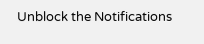Unblock the Notifications